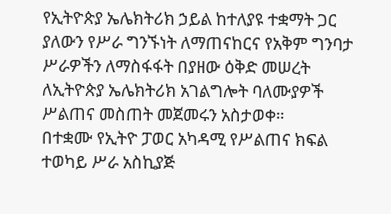የኢትዮጵያ ኤሌክትሪክ ኃይል ከተለያዩ ተቋማት ጋር ያለውን የሥራ ግንኙነት ለማጠናከርና የአቅም ግንባታ ሥራዎችን ለማስፋፋት በያዘው ዕቅድ መሠረት ለኢትዮጵያ ኤሌክትሪክ አገልግሎት ባለሙያዎች ሥልጠና መስጠት መጀመሩን አስታወቀ።
በተቋሙ የኢትዮ ፓወር አካዳሚ የሥልጠና ክፍል ተወካይ ሥራ አስኪያጅ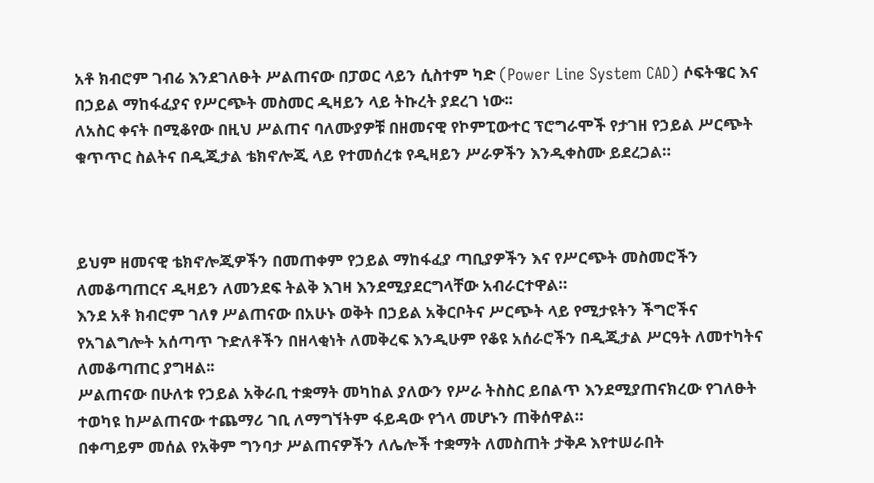አቶ ክብሮም ገብሬ እንደገለፁት ሥልጠናው በፓወር ላይን ሲስተም ካድ (Power Line System CAD) ሶፍትዌር እና በኃይል ማከፋፈያና የሥርጭት መስመር ዲዛይን ላይ ትኩረት ያደረገ ነው፡፡
ለአስር ቀናት በሚቆየው በዚህ ሥልጠና ባለሙያዎቹ በዘመናዊ የኮምፒውተር ፕሮግራሞች የታገዘ የኃይል ሥርጭት ቁጥጥር ስልትና በዲጂታል ቴክኖሎጂ ላይ የተመሰረቱ የዲዛይን ሥራዎችን እንዲቀስሙ ይደረጋል።



ይህም ዘመናዊ ቴክኖሎጂዎችን በመጠቀም የኃይል ማከፋፈያ ጣቢያዎችን እና የሥርጭት መስመሮችን ለመቆጣጠርና ዲዛይን ለመንደፍ ትልቅ እገዛ እንደሚያደርግላቸው አብራርተዋል።
እንደ አቶ ክብሮም ገለፃ ሥልጠናው በአሁኑ ወቅት በኃይል አቅርቦትና ሥርጭት ላይ የሚታዩትን ችግሮችና የአገልግሎት አሰጣጥ ጉድለቶችን በዘላቂነት ለመቅረፍ እንዲሁም የቆዩ አሰራሮችን በዲጂታል ሥርዓት ለመተካትና ለመቆጣጠር ያግዛል፡፡
ሥልጠናው በሁለቱ የኃይል አቅራቢ ተቋማት መካከል ያለውን የሥራ ትስስር ይበልጥ እንደሚያጠናክረው የገለፁት ተወካዩ ከሥልጠናው ተጨማሪ ገቢ ለማግኘትም ፋይዳው የጎላ መሆኑን ጠቅሰዋል።
በቀጣይም መሰል የአቅም ግንባታ ሥልጠናዎችን ለሌሎች ተቋማት ለመስጠት ታቅዶ እየተሠራበት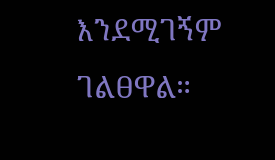እንደሚገኝም ገልፀዋል።